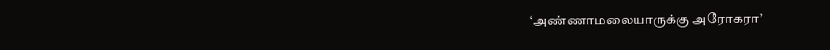‘அண்ணாமலையாருக்கு அரோகரா’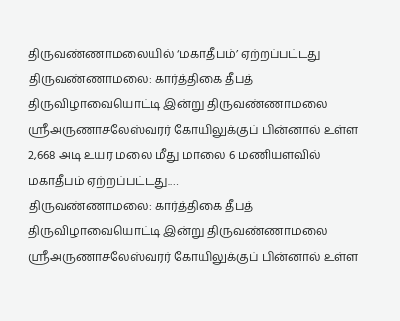திருவண்ணாமலையில் ‘மகாதீபம்’ ஏற்றப்பட்டது
திருவண்ணாமலை: கார்த்திகை தீபத் திருவிழாவையொட்டி இன்று திருவண்ணாமலை ஸ்ரீஅருணாசலேஸ்வரர் கோயிலுக்குப் பின்னால் உள்ள 2,668 அடி உயர மலை மீது மாலை 6 மணியளவில் மகாதீபம் ஏற்றப்பட்டது.…
திருவண்ணாமலை: கார்த்திகை தீபத் திருவிழாவையொட்டி இன்று திருவண்ணாமலை ஸ்ரீஅருணாசலேஸ்வரர் கோயிலுக்குப் பின்னால் உள்ள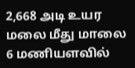2,668 அடி உயர மலை மீது மாலை 6 மணியளவில்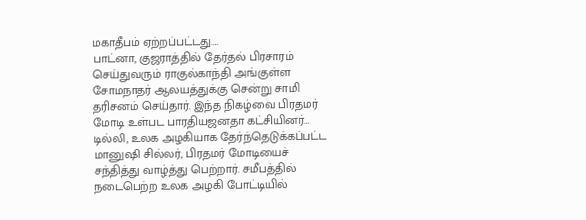மகாதீபம் ஏற்றப்பட்டது.…
பாட்னா, குஜராத்தில் தேர்தல் பிரசாரம் செய்துவரும் ராகுல்காந்தி அங்குள்ள சோமநாதர் ஆலயத்துக்கு சென்று சாமி தரிசனம் செய்தார். இந்த நிகழ்வை பிரதமர் மோடி உள்பட பாரதியஜனதா கட்சியினர்…
டில்லி, உலக அழகியாக தேர்ந்தெடுக்கப்பட்ட மானுஷி சில்லர், பிரதமர் மோடியைச் சந்தித்து வாழ்த்து பெற்றார். சமீபத்தில் நடைபெற்ற உலக அழகி போட்டியில்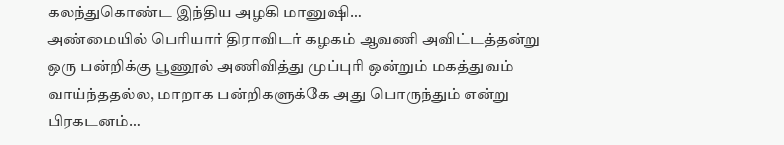கலந்துகொண்ட இந்திய அழகி மானுஷி…
அண்மையில் பெரியார் திராவிடர் கழகம் ஆவணி அவிட்டத்தன்று ஒரு பன்றிக்கு பூணூல் அணிவித்து முப்புரி ஒன்றும் மகத்துவம் வாய்ந்ததல்ல, மாறாக பன்றிகளுக்கே அது பொருந்தும் என்று பிரகடனம்…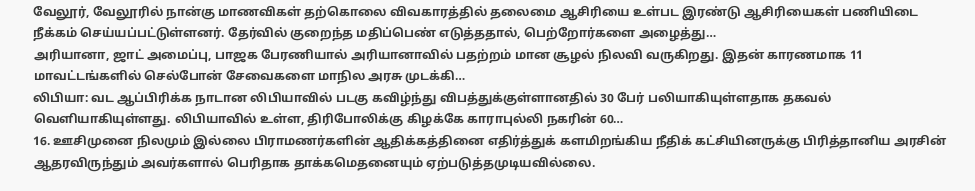வேலூர், வேலூரில் நான்கு மாணவிகள் தற்கொலை விவகாரத்தில் தலைமை ஆசிரியை உள்பட இரண்டு ஆசிரியைகள் பணியிடை நீக்கம் செய்யப்பட்டுள்ளனர். தேர்வில் குறைந்த மதிப்பெண் எடுத்ததால், பெற்றோர்களை அழைத்து…
அரியானா, ஜாட் அமைப்பு, பாஜக பேரணியால் அரியானாவில் பதற்றம் மான சூழல் நிலவி வருகிறது. இதன் காரணமாக 11 மாவட்டங்களில் செல்போன் சேவைகளை மாநில அரசு முடக்கி…
லிபியா: வட ஆப்பிரிக்க நாடான லிபியாவில் படகு கவிழ்ந்து விபத்துக்குள்ளானதில் 30 பேர் பலியாகியுள்ளதாக தகவல் வெளியாகியுள்ளது. லிபியாவில் உள்ள, திரிபோலிக்கு கிழக்கே காராபுல்லி நகரின் 60…
16. ஊசிமுனை நிலமும் இல்லை பிராமணர்களின் ஆதிக்கத்தினை எதிர்த்துக் களமிறங்கிய நீதிக் கட்சியினருக்கு பிரித்தானிய அரசின் ஆதரவிருந்தும் அவர்களால் பெரிதாக தாக்கமெதனையும் ஏற்படுத்தமுடியவில்லை.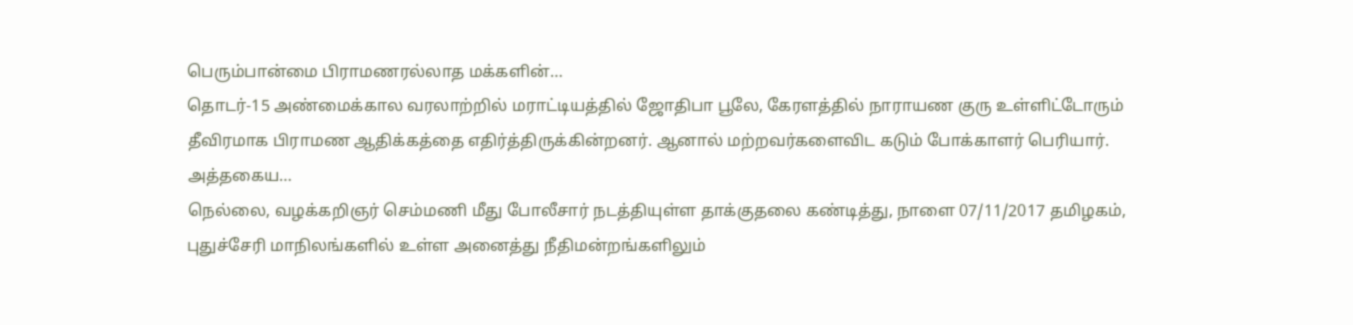பெரும்பான்மை பிராமணரல்லாத மக்களின்…
தொடர்-15 அண்மைக்கால வரலாற்றில் மராட்டியத்தில் ஜோதிபா பூலே, கேரளத்தில் நாராயண குரு உள்ளிட்டோரும் தீவிரமாக பிராமண ஆதிக்கத்தை எதிர்த்திருக்கின்றனர். ஆனால் மற்றவர்களைவிட கடும் போக்காளர் பெரியார். அத்தகைய…
நெல்லை, வழக்கறிஞர் செம்மணி மீது போலீசார் நடத்தியுள்ள தாக்குதலை கண்டித்து, நாளை 07/11/2017 தமிழகம், புதுச்சேரி மாநிலங்களில் உள்ள அனைத்து நீதிமன்றங்களிலும்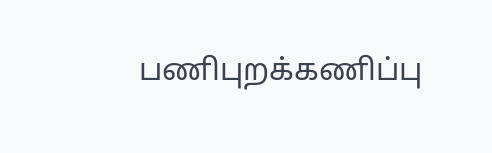பணிபுறக்கணிப்பு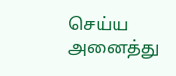செய்ய அனைத்து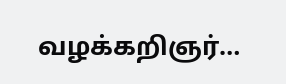வழக்கறிஞர்…